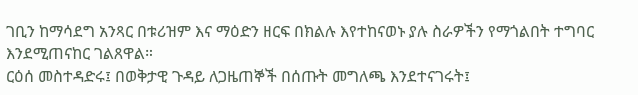ገቢን ከማሳደግ አንጻር በቱሪዝም እና ማዕድን ዘርፍ በክልሉ እየተከናወኑ ያሉ ስራዎችን የማጎልበት ተግባር እንደሚጠናከር ገልጸዋል።
ርዕሰ መስተዳድሩ፤ በወቅታዊ ጉዳይ ለጋዜጠኞች በሰጡት መግለጫ እንደተናገሩት፤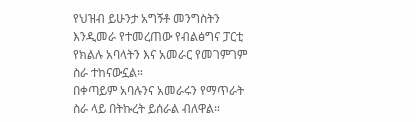የህዝብ ይሁንታ አግኝቶ መንግስትን እንዲመራ የተመረጠው የብልፅግና ፓርቲ የክልሉ አባላትን እና አመራር የመገምገም ስራ ተከናውኗል።
በቀጣይም አባሉንና አመራሩን የማጥራት ስራ ላይ በትኩረት ይሰራል ብለዋል።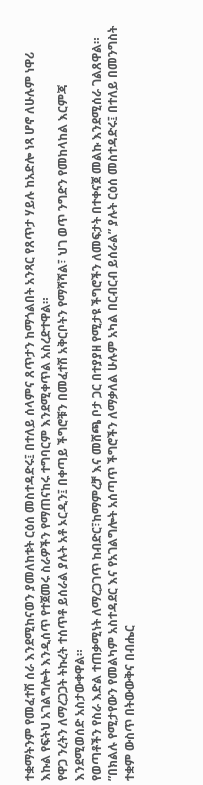ተቋማትንም የመፈተሽ ሰራ እንደሚከናወን ያመለከቱት ርዕሰ መስተዳድሩ፤ በተለይ ሰላምና ጸጥታን ከማጎልበት አንጻር የጸጥታ ሃይሉ ከአድሎ ነጻ ሆኖ ለሁሉም ነዋሪ እኩል የፍትህ አገልግሎት እንዲሰጥ የተጀመሩ ስራዎችን የማጠናከሩ ተግባርም እንደሚቀጥል አስረድተዋል።
የዋጋ ንረትን ለማረጋጋት ትኩረት ተሰጥቶ ይሰራል ያሉት አቶ ኦርዲን፤ በቀጣይ ችግሮቹን በመፈተሽ አቅርቦትን የማሻሻል፣ ህገ ወጥ ንግድን የመከላከል እርምጃ እንደሚወሰድ አስታውቀዋል።
የወጣቶችን የስራ እድል ተጠቃሚነት ለማረጋገጥ ከብድር፣ከማምረቻ እና መሸጫ ቦታ ጋር በተያያዘ የሚታዩ ችግሮችን ለመፍታት በተቀናጀ መልኩ እንደሚሰራ ገልጸዋል።
”በክልሉ የሚታየውን የመልካም አስተዳደር እና የአገልግሎት አሰጣጥ ችግሮችን ለማቃለል ሁሉም አካል በርብርብ ይሰራል” ያሉት ርዕሰ መስተዳድሩ፤ በተለይ በመንግስት ተቋም ውስጥ በትውውቅና በብሔር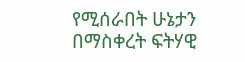የሚሰራበት ሁኔታን በማስቀረት ፍትሃዊ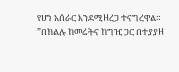የሆነ አሰራር እንደሚዘረጋ ተናግረዋል።
”በክልሉ ከመሬትና ከግዢ ጋር በተያያዘ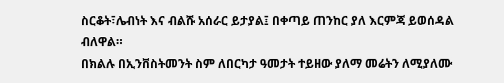ስርቆት፣ሌብነት እና ብልሹ አሰራር ይታያል፤ በቀጣይ ጠንከር ያለ እርምጃ ይወሰዳል ብለዋል።
በክልሉ በኢንቨስትመንት ስም ለበርካታ ዓመታት ተይዘው ያለማ መሬትን ለሚያለሙ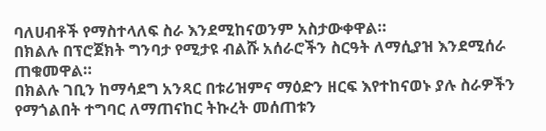ባለሀብቶች የማስተላለፍ ስራ እንደሚከናወንም አስታውቀዋል።
በክልሉ በፕሮጀክት ግንባታ የሚታዩ ብልሹ አሰራሮችን ስርዓት ለማሲያዝ እንደሚሰራ ጠቁመዋል።
በክልሉ ገቢን ከማሳደግ አንጻር በቱሪዝምና ማዕድን ዘርፍ እየተከናወኑ ያሉ ስራዎችን የማጎልበት ተግባር ለማጠናከር ትኩረት መሰጠቱን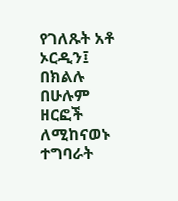የገለጹት አቶ ኦርዲን፤ በክልሉ በሁሉም ዘርፎች ለሚከናወኑ ተግባራት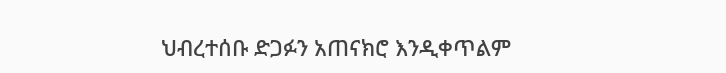ህብረተሰቡ ድጋፉን አጠናክሮ እንዲቀጥልም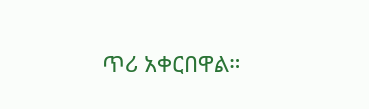ጥሪ አቀርበዋል።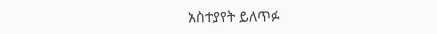አስተያየት ይለጥፉ